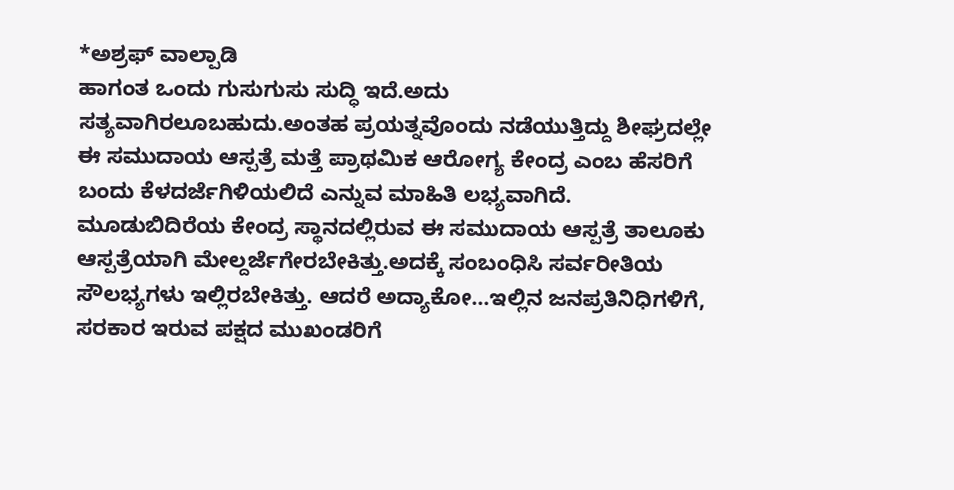*ಅಶ್ರಫ್ ವಾಲ್ಪಾಡಿ
ಹಾಗಂತ ಒಂದು ಗುಸುಗುಸು ಸುದ್ಧಿ ಇದೆ.ಅದು ಸತ್ಯವಾಗಿರಲೂಬಹುದು.ಅಂತಹ ಪ್ರಯತ್ನವೊಂದು ನಡೆಯುತ್ತಿದ್ದು ಶೀಘ್ರದಲ್ಲೇ ಈ ಸಮುದಾಯ ಆಸ್ಪತ್ರೆ ಮತ್ತೆ ಪ್ರಾಥಮಿಕ ಆರೋಗ್ಯ ಕೇಂದ್ರ ಎಂಬ ಹೆಸರಿಗೆ ಬಂದು ಕೆಳದರ್ಜೆಗಿಳಿಯಲಿದೆ ಎನ್ನುವ ಮಾಹಿತಿ ಲಭ್ಯವಾಗಿದೆ.
ಮೂಡುಬಿದಿರೆಯ ಕೇಂದ್ರ ಸ್ಥಾನದಲ್ಲಿರುವ ಈ ಸಮುದಾಯ ಆಸ್ಪತ್ರೆ ತಾಲೂಕು ಆಸ್ಪತ್ರೆಯಾಗಿ ಮೇಲ್ದರ್ಜೆಗೇರಬೇಕಿತ್ತು.ಅದಕ್ಕೆ ಸಂಬಂಧಿಸಿ ಸರ್ವರೀತಿಯ ಸೌಲಭ್ಯಗಳು ಇಲ್ಲಿರಬೇಕಿತ್ತು. ಆದರೆ ಅದ್ಯಾಕೋ…ಇಲ್ಲಿನ ಜನಪ್ರತಿನಿಧಿಗಳಿಗೆ, ಸರಕಾರ ಇರುವ ಪಕ್ಷದ ಮುಖಂಡರಿಗೆ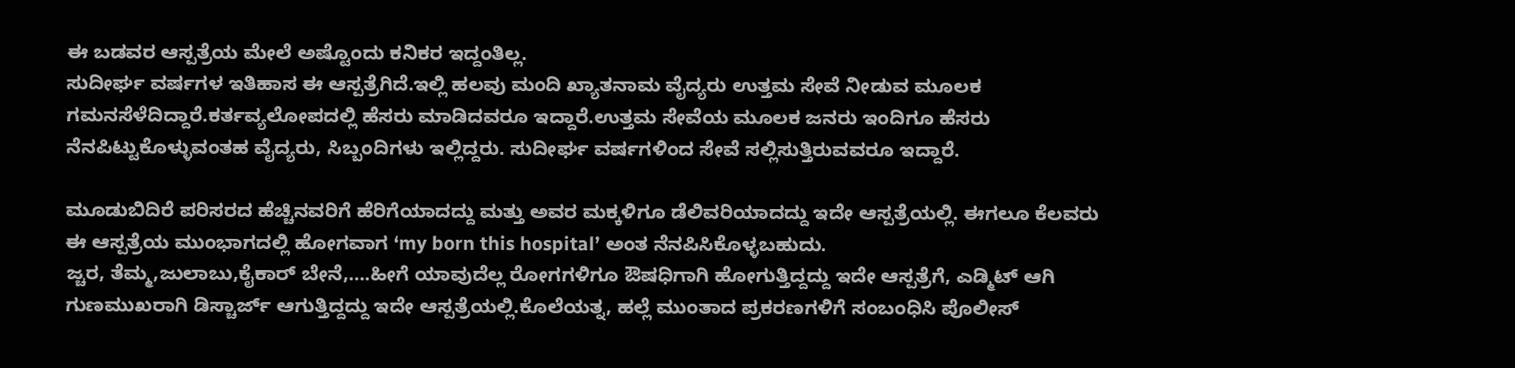ಈ ಬಡವರ ಆಸ್ಪತ್ರೆಯ ಮೇಲೆ ಅಷ್ಟೊಂದು ಕನಿಕರ ಇದ್ದಂತಿಲ್ಲ.
ಸುದೀರ್ಘ ವರ್ಷಗಳ ಇತಿಹಾಸ ಈ ಆಸ್ಪತ್ರೆಗಿದೆ.ಇಲ್ಲಿ ಹಲವು ಮಂದಿ ಖ್ಯಾತನಾಮ ವೈದ್ಯರು ಉತ್ತಮ ಸೇವೆ ನೀಡುವ ಮೂಲಕ ಗಮನಸೆಳೆದಿದ್ದಾರೆ.ಕರ್ತವ್ಯಲೋಪದಲ್ಲಿ ಹೆಸರು ಮಾಡಿದವರೂ ಇದ್ದಾರೆ.ಉತ್ತಮ ಸೇವೆಯ ಮೂಲಕ ಜನರು ಇಂದಿಗೂ ಹೆಸರು ನೆನಪಿಟ್ಟುಕೊಳ್ಳುವಂತಹ ವೈದ್ಯರು, ಸಿಬ್ಬಂದಿಗಳು ಇಲ್ಲಿದ್ದರು. ಸುದೀರ್ಘ ವರ್ಷಗಳಿಂದ ಸೇವೆ ಸಲ್ಲಿಸುತ್ತಿರುವವರೂ ಇದ್ದಾರೆ.

ಮೂಡುಬಿದಿರೆ ಪರಿಸರದ ಹೆಚ್ಚಿನವರಿಗೆ ಹೆರಿಗೆಯಾದದ್ದು ಮತ್ತು ಅವರ ಮಕ್ಕಳಿಗೂ ಡೆಲಿವರಿಯಾದದ್ದು ಇದೇ ಆಸ್ಪತ್ರೆಯಲ್ಲಿ. ಈಗಲೂ ಕೆಲವರು ಈ ಆಸ್ಪತ್ರೆಯ ಮುಂಭಾಗದಲ್ಲಿ ಹೋಗವಾಗ ‘my born this hospital’ ಅಂತ ನೆನಪಿಸಿಕೊಳ್ಳಬಹುದು.
ಜ್ಚರ, ತೆಮ್ಮ,ಜುಲಾಬು,ಕೈಕಾರ್ ಬೇನೆ,….ಹೀಗೆ ಯಾವುದೆಲ್ಲ ರೋಗಗಳಿಗೂ ಔಷಧಿಗಾಗಿ ಹೋಗುತ್ತಿದ್ದದ್ದು ಇದೇ ಆಸ್ಪತ್ರೆಗೆ, ಎಡ್ಮಿಟ್ ಆಗಿ ಗುಣಮುಖರಾಗಿ ಡಿಸ್ಚಾರ್ಜ್ ಆಗುತ್ತಿದ್ದದ್ದು ಇದೇ ಆಸ್ಪತ್ರೆಯಲ್ಲಿ.ಕೊಲೆಯತ್ನ, ಹಲ್ಲೆ ಮುಂತಾದ ಪ್ರಕರಣಗಳಿಗೆ ಸಂಬಂಧಿಸಿ ಪೊಲೀಸ್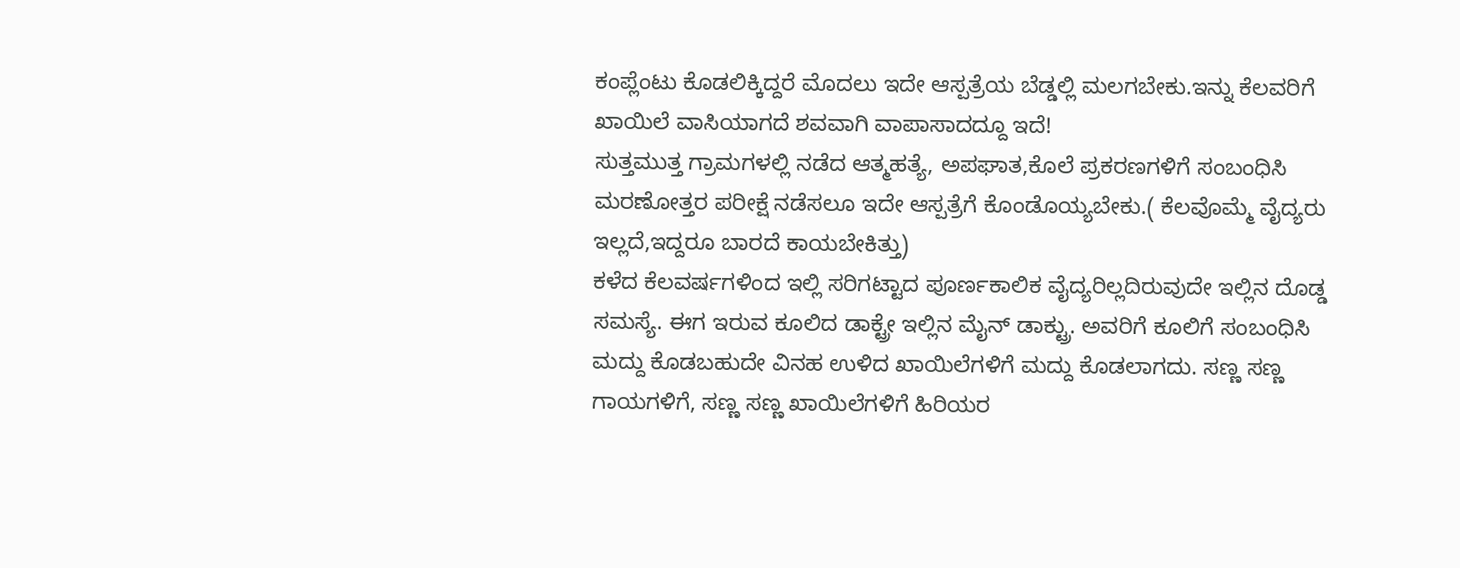ಕಂಪ್ಲೆಂಟು ಕೊಡಲಿಕ್ಕಿದ್ದರೆ ಮೊದಲು ಇದೇ ಆಸ್ಪತ್ರೆಯ ಬೆಡ್ಡಲ್ಲಿ ಮಲಗಬೇಕು.ಇನ್ನು ಕೆಲವರಿಗೆ ಖಾಯಿಲೆ ವಾಸಿಯಾಗದೆ ಶವವಾಗಿ ವಾಪಾಸಾದದ್ದೂ ಇದೆ!
ಸುತ್ತಮುತ್ತ ಗ್ರಾಮಗಳಲ್ಲಿ ನಡೆದ ಆತ್ಮಹತ್ಯೆ, ಅಪಘಾತ,ಕೊಲೆ ಪ್ರಕರಣಗಳಿಗೆ ಸಂಬಂಧಿಸಿ ಮರಣೋತ್ತರ ಪರೀಕ್ಷೆ ನಡೆಸಲೂ ಇದೇ ಆಸ್ಪತ್ರೆಗೆ ಕೊಂಡೊಯ್ಯಬೇಕು.( ಕೆಲವೊಮ್ಮೆ ವೈದ್ಯರು ಇಲ್ಲದೆ,ಇದ್ದರೂ ಬಾರದೆ ಕಾಯಬೇಕಿತ್ತು)
ಕಳೆದ ಕೆಲವರ್ಷಗಳಿಂದ ಇಲ್ಲಿ ಸರಿಗಟ್ಟಾದ ಪೂರ್ಣಕಾಲಿಕ ವೈದ್ಯರಿಲ್ಲದಿರುವುದೇ ಇಲ್ಲಿನ ದೊಡ್ಡ ಸಮಸ್ಯೆ. ಈಗ ಇರುವ ಕೂಲಿದ ಡಾಕ್ಟ್ರೇ ಇಲ್ಲಿನ ಮೈನ್ ಡಾಕ್ಟ್ರು. ಅವರಿಗೆ ಕೂಲಿಗೆ ಸಂಬಂಧಿಸಿ ಮದ್ದು ಕೊಡಬಹುದೇ ವಿನಹ ಉಳಿದ ಖಾಯಿಲೆಗಳಿಗೆ ಮದ್ದು ಕೊಡಲಾಗದು. ಸಣ್ಣ ಸಣ್ಣ ಗಾಯಗಳಿಗೆ, ಸಣ್ಣ ಸಣ್ಣ ಖಾಯಿಲೆಗಳಿಗೆ ಹಿರಿಯರ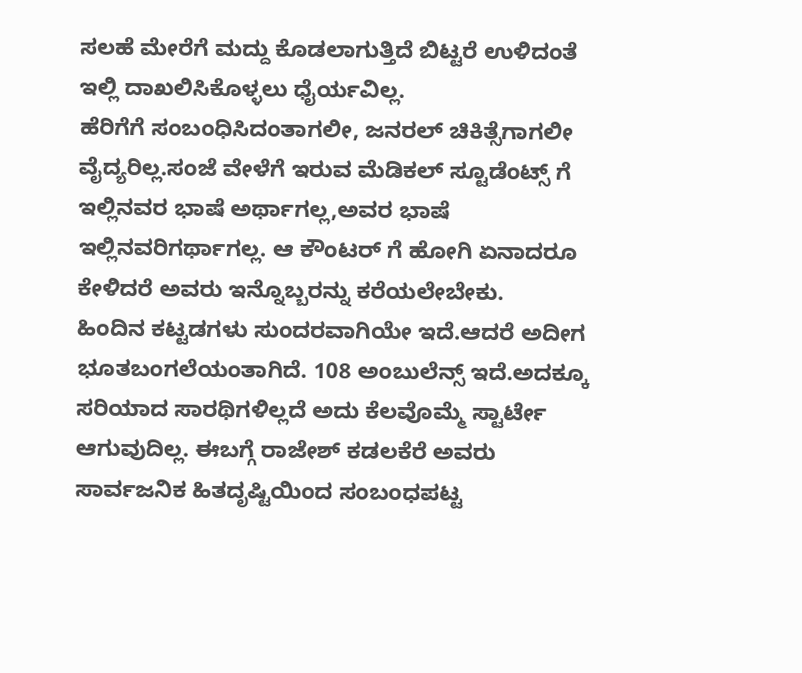ಸಲಹೆ ಮೇರೆಗೆ ಮದ್ದು ಕೊಡಲಾಗುತ್ತಿದೆ ಬಿಟ್ಟರೆ ಉಳಿದಂತೆ ಇಲ್ಲಿ ದಾಖಲಿಸಿಕೊಳ್ಳಲು ಧೈರ್ಯವಿಲ್ಲ.
ಹೆರಿಗೆಗೆ ಸಂಬಂಧಿಸಿದಂತಾಗಲೀ, ಜನರಲ್ ಚಿಕಿತ್ಸೆಗಾಗಲೀ ವೈದ್ಯರಿಲ್ಲ.ಸಂಜೆ ವೇಳೆಗೆ ಇರುವ ಮೆಡಿಕಲ್ ಸ್ಟೂಡೆಂಟ್ಸ್ ಗೆ ಇಲ್ಲಿನವರ ಭಾಷೆ ಅರ್ಥಾಗಲ್ಲ,ಅವರ ಭಾಷೆ ಇಲ್ಲಿನವರಿಗರ್ಥಾಗಲ್ಲ. ಆ ಕೌಂಟರ್ ಗೆ ಹೋಗಿ ಏನಾದರೂ ಕೇಳಿದರೆ ಅವರು ಇನ್ನೊಬ್ಬರನ್ನು ಕರೆಯಲೇಬೇಕು.
ಹಿಂದಿನ ಕಟ್ಟಡಗಳು ಸುಂದರವಾಗಿಯೇ ಇದೆ.ಆದರೆ ಅದೀಗ ಭೂತಬಂಗಲೆಯಂತಾಗಿದೆ. 108 ಅಂಬುಲೆನ್ಸ್ ಇದೆ.ಅದಕ್ಕೂ ಸರಿಯಾದ ಸಾರಥಿಗಳಿಲ್ಲದೆ ಅದು ಕೆಲವೊಮ್ಮೆ ಸ್ಟಾರ್ಟೇ ಆಗುವುದಿಲ್ಲ. ಈಬಗ್ಗೆ ರಾಜೇಶ್ ಕಡಲಕೆರೆ ಅವರು ಸಾರ್ವಜನಿಕ ಹಿತದೃಷ್ಟಿಯಿಂದ ಸಂಬಂಧಪಟ್ಟ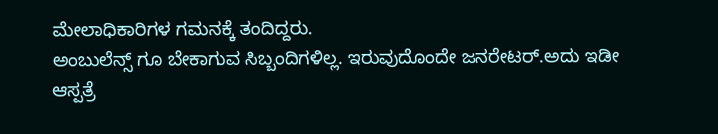ಮೇಲಾಧಿಕಾರಿಗಳ ಗಮನಕ್ಕೆ ತಂದಿದ್ದರು.
ಅಂಬುಲೆನ್ಸ್ ಗೂ ಬೇಕಾಗುವ ಸಿಬ್ಬಂದಿಗಳಿಲ್ಲ. ಇರುವುದೊಂದೇ ಜನರೇಟರ್.ಅದು ಇಡೀ ಆಸ್ಪತ್ರೆ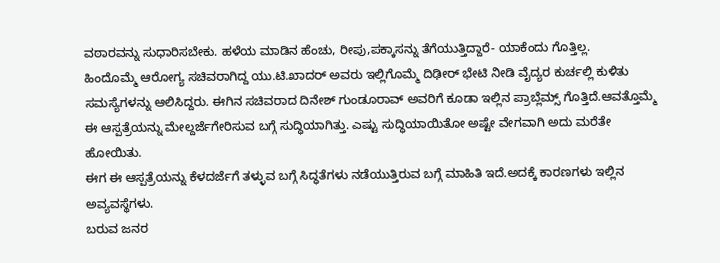ವಠಾರವನ್ನು ಸುಧಾರಿಸಬೇಕು. ಹಳೆಯ ಮಾಡಿನ ಹೆಂಚು, ರೀಪು,ಪಕ್ಕಾಸನ್ನು ತೆಗೆಯುತ್ತಿದ್ದಾರೆ- ಯಾಕೆಂದು ಗೊತ್ತಿಲ್ಲ.
ಹಿಂದೊಮ್ಮೆ ಆರೋಗ್ಯ ಸಚಿವರಾಗಿದ್ದ ಯು.ಟಿ.ಖಾದರ್ ಅವರು ಇಲ್ಲಿಗೊಮ್ಮೆ ದಿಢೀರ್ ಭೇಟಿ ನೀಡಿ ವೈದ್ಯರ ಕುರ್ಚಲ್ಲಿ ಕುಳಿತು ಸಮಸ್ಯೆಗಳನ್ನು ಆಲಿಸಿದ್ದರು. ಈಗಿನ ಸಚಿವರಾದ ದಿನೇಶ್ ಗುಂಡೂರಾವ್ ಅವರಿಗೆ ಕೂಡಾ ಇಲ್ಲಿನ ಪ್ರಾಬ್ಲೆಮ್ಸ್ ಗೊತ್ತಿದೆ.ಆವತ್ತೊಮ್ಮೆ ಈ ಆಸ್ಪತ್ರೆಯನ್ನು ಮೇಲ್ದರ್ಜೆಗೇರಿಸುವ ಬಗ್ಗೆ ಸುದ್ಧಿಯಾಗಿತ್ತು. ಎಷ್ಟು ಸುದ್ಧಿಯಾಯಿತೋ ಅಷ್ಟೇ ವೇಗವಾಗಿ ಅದು ಮರೆತೇ ಹೋಯಿತು.
ಈಗ ಈ ಆಸ್ಪತ್ರೆಯನ್ನು ಕೆಳದರ್ಜೆಗೆ ತಳ್ಳುವ ಬಗ್ಗೆ ಸಿದ್ಧತೆಗಳು ನಡೆಯುತ್ತಿರುವ ಬಗ್ಗೆ ಮಾಹಿತಿ ಇದೆ.ಅದಕ್ಕೆ ಕಾರಣಗಳು ಇಲ್ಲಿನ ಅವ್ಯವಸ್ಥೆಗಳು.
ಬರುವ ಜನರ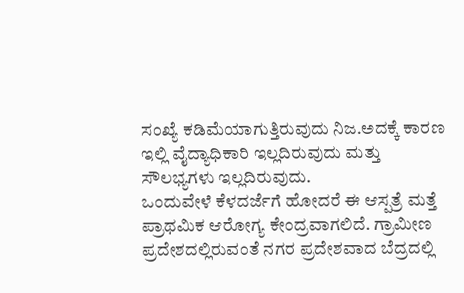ಸಂಖ್ಯೆ ಕಡಿಮೆಯಾಗುತ್ತಿರುವುದು ನಿಜ.ಅದಕ್ಕೆ ಕಾರಣ ಇಲ್ಲಿ ವೈದ್ಯಾಧಿಕಾರಿ ಇಲ್ಲದಿರುವುದು ಮತ್ತು ಸೌಲಭ್ಯಗಳು ಇಲ್ಲದಿರುವುದು.
ಒಂದುವೇಳೆ ಕೆಳದರ್ಜೆಗೆ ಹೋದರೆ ಈ ಆಸ್ಪತ್ರೆ ಮತ್ತೆ ಪ್ರಾಥಮಿಕ ಆರೋಗ್ಯ ಕೇಂದ್ರವಾಗಲಿದೆ. ಗ್ರಾಮೀಣ ಪ್ರದೇಶದಲ್ಲಿರುವಂತೆ ನಗರ ಪ್ರದೇಶವಾದ ಬೆದ್ರದಲ್ಲಿ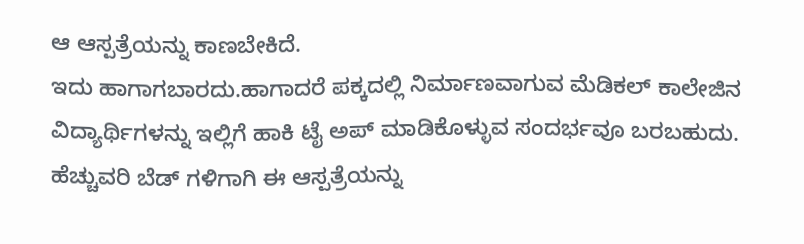ಆ ಆಸ್ಪತ್ರೆಯನ್ನು ಕಾಣಬೇಕಿದೆ.
ಇದು ಹಾಗಾಗಬಾರದು.ಹಾಗಾದರೆ ಪಕ್ಕದಲ್ಲಿ ನಿರ್ಮಾಣವಾಗುವ ಮೆಡಿಕಲ್ ಕಾಲೇಜಿನ ವಿದ್ಯಾರ್ಥಿಗಳನ್ನು ಇಲ್ಲಿಗೆ ಹಾಕಿ ಟೈ ಅಪ್ ಮಾಡಿಕೊಳ್ಳುವ ಸಂದರ್ಭವೂ ಬರಬಹುದು. ಹೆಚ್ಚುವರಿ ಬೆಡ್ ಗಳಿಗಾಗಿ ಈ ಆಸ್ಪತ್ರೆಯನ್ನು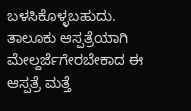ಬಳಸಿಕೊಳ್ಳಬಹುದು.
ತಾಲೂಕು ಆಸ್ಪತ್ರೆಯಾಗಿ ಮೇಲ್ದರ್ಜೆಗೇರಬೇಕಾದ ಈ ಆಸ್ಪತ್ರೆ ಮತ್ತೆ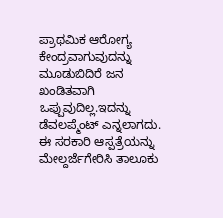ಪ್ರಾಥಮಿಕ ಆರೋಗ್ಯ ಕೇಂದ್ರವಾಗುವುದನ್ನು ಮೂಡುಬಿದಿರೆ ಜನ ಖಂಡಿತವಾಗಿ ಒಪ್ಪುವುದಿಲ್ಲ.ಇದನ್ನು ಡೆವಲಪ್ಮೆಂಟ್ ಎನ್ನಲಾಗದು.
ಈ ಸರಕಾರಿ ಆಸ್ಪತ್ರೆಯನ್ನು ಮೇಲ್ದರ್ಜೆಗೇರಿಸಿ ತಾಲೂಕು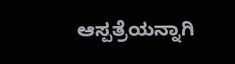ಆಸ್ಪತ್ರೆಯನ್ನಾಗಿ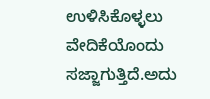ಉಳಿಸಿಕೊಳ್ಳಲು ವೇದಿಕೆಯೊಂದು ಸಜ್ಜಾಗುತ್ತಿದೆ.ಅದು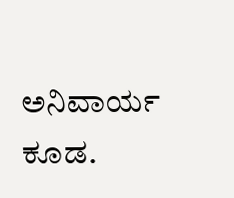ಅನಿವಾರ್ಯ ಕೂಡ.